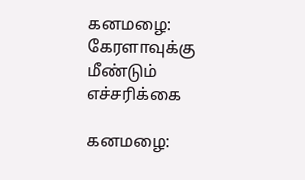கனமழை: கேரளாவுக்கு மீண்டும் எச்சரிக்கை

கனமழை: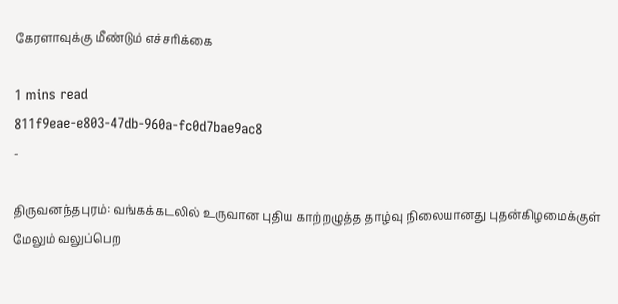கேரளாவுக்கு மீண்டும் எச்சரிக்கை

1 mins read
811f9eae-e803-47db-960a-fc0d7bae9ac8
-

திருவனந்தபுரம்: வங்கக்கடலில் உருவான புதிய காற்றழுத்த தாழ்வு நிலையானது புதன்கிழமைக்குள் மேலும் வலுப்பெற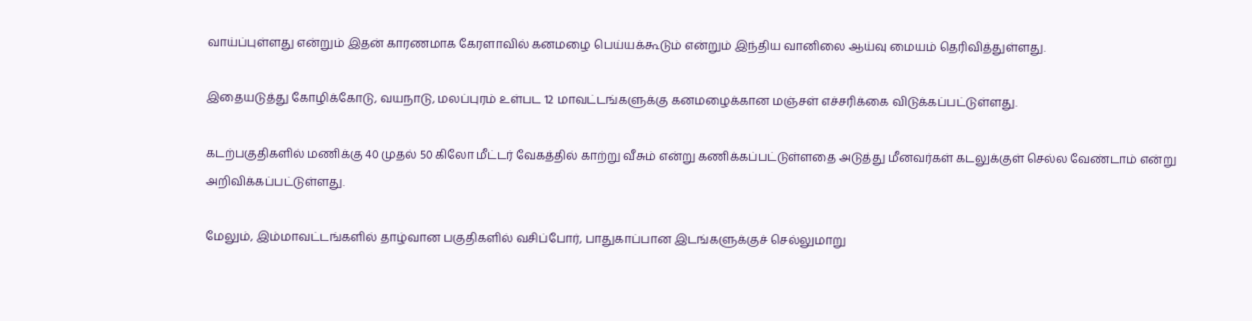வாய்ப்புள்ளது என்றும் இதன் காரணமாக கேரளாவில் கனமழை பெய்யக்கூடும் என்றும் இந்திய வானிலை ஆய்வு மையம் தெரிவித்துள்ளது.

இதையடுத்து கோழிக்கோடு, வயநாடு, மலப்புரம் உள்பட 12 மாவட்டங்களுக்கு கனமழைக்கான மஞ்சள் எச்சரிக்கை விடுக்கப்பட்டுள்ளது.

கடற்பகுதிகளில் மணிக்கு 40 முதல் 50 கிலோ மீட்டர் வேகத்தில் காற்று வீசும் என்று கணிக்கப்பட்டுள்ளதை அடுத்து மீனவர்கள் கடலுக்குள் செல்ல வேண்டாம் என்று அறிவிக்கப்பட்டுள்ளது.

மேலும், இம்மாவட்டங்களில் தாழ்வான பகுதிகளில் வசிப்போர், பாதுகாப்பான இடங்களுக்குச் செல்லுமாறு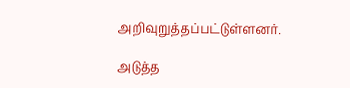அறிவுறுத்தப்பட்டுள்ளனர்.

அடுத்த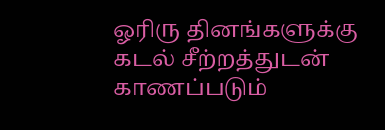ஓரிரு தினங்களுக்கு கடல் சீற்றத்துடன் காணப்படும்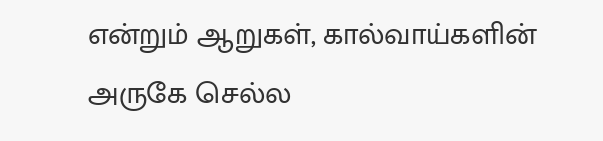என்றும் ஆறுகள், கால்வாய்களின் அருகே செல்ல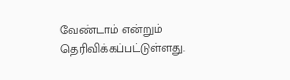வேண்டாம் என்றும் தெரிவிக்கப்பட்டுள்ளது.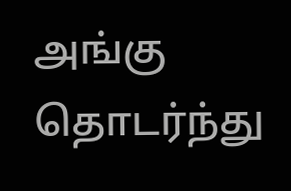அங்கு தொடர்ந்து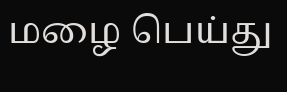மழை பெய்து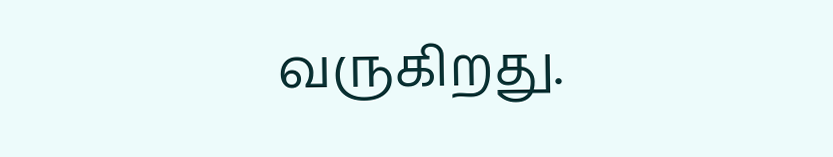வருகிறது.